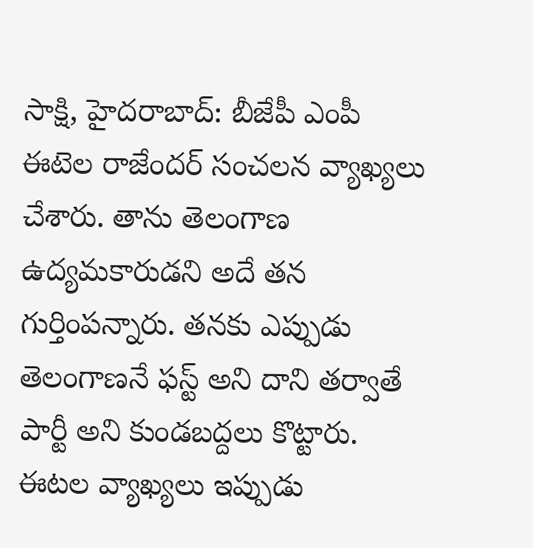సాక్షి, హైదరాబాద్: బీజేపీ ఎంపీ ఈటెల రాజేందర్ సంచలన వ్యాఖ్యలు చేశారు. తాను తెలంగాణ ఉద్యమకారుడని అదే తన గుర్తింపన్నారు. తనకు ఎప్పుడు తెలంగాణనే ఫస్ట్ అని దాని తర్వాతే పార్టీ అని కుండబద్దలు కొట్టారు. ఈటల వ్యాఖ్యలు ఇప్పుడు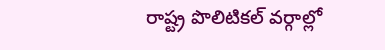రాష్ట్ర పొలిటికల్ వర్గాల్లో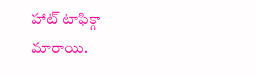హాట్ టాఫిక్గా మారాయి.